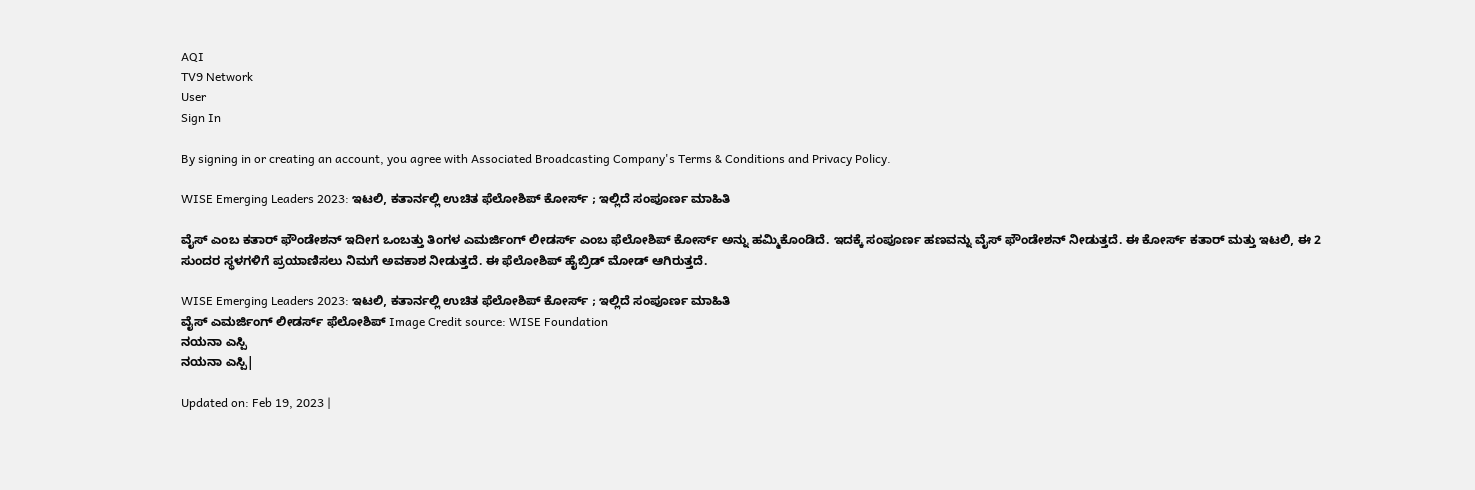AQI
TV9 Network
User
Sign In

By signing in or creating an account, you agree with Associated Broadcasting Company's Terms & Conditions and Privacy Policy.

WISE Emerging Leaders 2023: ಇಟಲಿ, ಕತಾರ್ನಲ್ಲಿ ಉಚಿತ ಫೆಲೋಶಿಪ್ ಕೋರ್ಸ್ ; ಇಲ್ಲಿದೆ ಸಂಪೂರ್ಣ ಮಾಹಿತಿ

ವೈಸ್ ಎಂಬ ಕತಾರ್ ಫೌಂಡೇಶನ್ ಇದೀಗ ಒಂಬತ್ತು ತಿಂಗಳ ಎಮರ್ಜಿಂಗ್ ಲೀಡರ್ಸ್ ಎಂಬ ಫೆಲೋಶಿಪ್ ಕೋರ್ಸ್ ಅನ್ನು ಹಮ್ಮಿಕೊಂಡಿದೆ. ಇದಕ್ಕೆ ಸಂಪೂರ್ಣ ಹಣವನ್ನು ವೈಸ್ ಫೌಂಡೇಶನ್ ನೀಡುತ್ತದೆ. ಈ ಕೋರ್ಸ್ ಕತಾರ್ ಮತ್ತು ಇಟಲಿ, ಈ 2 ಸುಂದರ ಸ್ಥಳಗಳಿಗೆ ಪ್ರಯಾಣಿಸಲು ನಿಮಗೆ ಅವಕಾಶ ನೀಡುತ್ತದೆ. ಈ ಫೆಲೋಶಿಪ್ ಹೈಬ್ರಿಡ್ ಮೋಡ್ ಆಗಿರುತ್ತದೆ.

WISE Emerging Leaders 2023: ಇಟಲಿ, ಕತಾರ್ನಲ್ಲಿ ಉಚಿತ ಫೆಲೋಶಿಪ್ ಕೋರ್ಸ್ ; ಇಲ್ಲಿದೆ ಸಂಪೂರ್ಣ ಮಾಹಿತಿ
ವೈಸ್ ಎಮರ್ಜಿಂಗ್ ಲೀಡರ್ಸ್ ಫೆಲೋಶಿಪ್ Image Credit source: WISE Foundation
ನಯನಾ ಎಸ್ಪಿ
ನಯನಾ ಎಸ್ಪಿ|

Updated on: Feb 19, 2023 |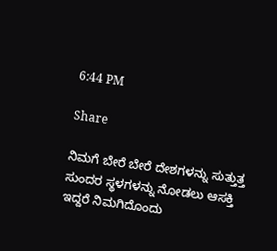6:44 PM

Share

ನಿಮಗೆ ಬೇರೆ ಬೇರೆ ದೇಶಗಳನ್ನು ಸುತ್ತುತ್ತ ಸುಂದರ ಸ್ಥಳಗಳನ್ನು ನೋಡಲು ಆಸಕ್ತಿ ಇದ್ದರೆ ನಿಮಗಿದೊಂದು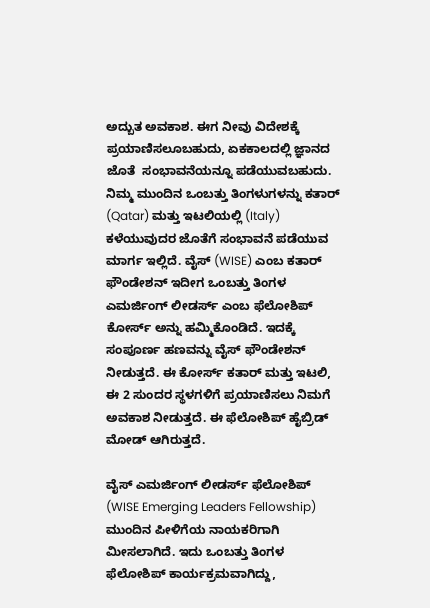ಅದ್ಬುತ ಅವಕಾಶ. ಈಗ ನೀವು ವಿದೇಶಕ್ಕೆ ಪ್ರಯಾಣಿಸಲೂಬಹುದು, ಏಕಕಾಲದಲ್ಲಿ ಜ್ಞಾನದ ಜೊತೆ  ಸಂಭಾವನೆಯನ್ನೂ ಪಡೆಯುವಬಹುದು. ನಿಮ್ಮ ಮುಂದಿನ ಒಂಬತ್ತು ತಿಂಗಳುಗಳನ್ನು ಕತಾರ್ (Qatar) ಮತ್ತು ಇಟಲಿಯಲ್ಲಿ (Italy) ಕಳೆಯುವುದರ ಜೊತೆಗೆ ಸಂಭಾವನೆ ಪಡೆಯುವ ಮಾರ್ಗ ಇಲ್ಲಿದೆ. ವೈಸ್ (WISE) ಎಂಬ ಕತಾರ್ ಫೌಂಡೇಶನ್ ಇದೀಗ ಒಂಬತ್ತು ತಿಂಗಳ ಎಮರ್ಜಿಂಗ್ ಲೀಡರ್ಸ್ ಎಂಬ ಫೆಲೋಶಿಪ್ ಕೋರ್ಸ್ ಅನ್ನು ಹಮ್ಮಿಕೊಂಡಿದೆ. ಇದಕ್ಕೆ ಸಂಪೂರ್ಣ ಹಣವನ್ನು ವೈಸ್ ಫೌಂಡೇಶನ್ ನೀಡುತ್ತದೆ. ಈ ಕೋರ್ಸ್ ಕತಾರ್ ಮತ್ತು ಇಟಲಿ, ಈ 2 ಸುಂದರ ಸ್ಥಳಗಳಿಗೆ ಪ್ರಯಾಣಿಸಲು ನಿಮಗೆ ಅವಕಾಶ ನೀಡುತ್ತದೆ. ಈ ಫೆಲೋಶಿಪ್ ಹೈಬ್ರಿಡ್ ಮೋಡ್ ಆಗಿರುತ್ತದೆ.

ವೈಸ್ ಎಮರ್ಜಿಂಗ್ ಲೀಡರ್ಸ್ ಫೆಲೋಶಿಪ್ (WISE Emerging Leaders Fellowship) ಮುಂದಿನ ಪೀಳಿಗೆಯ ನಾಯಕರಿಗಾಗಿ ಮೀಸಲಾಗಿದೆ. ಇದು ಒಂಬತ್ತು ತಿಂಗಳ ಫೆಲೋಶಿಪ್ ಕಾರ್ಯಕ್ರಮವಾಗಿದ್ದು,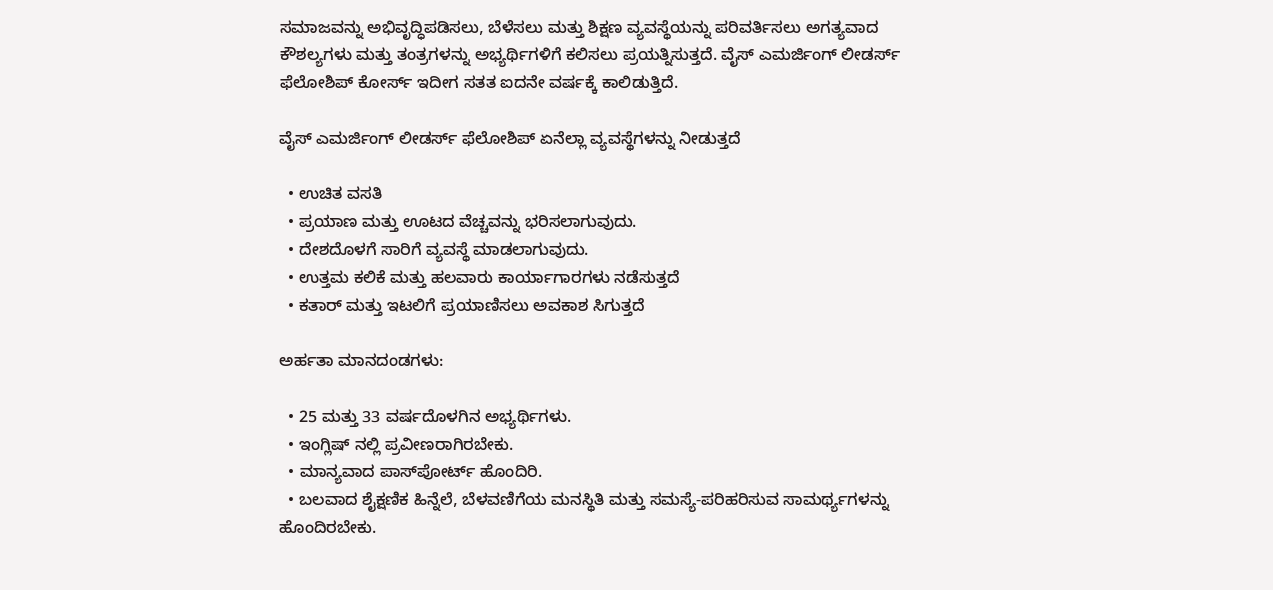ಸಮಾಜವನ್ನು ಅಭಿವೃದ್ಧಿಪಡಿಸಲು, ಬೆಳೆಸಲು ಮತ್ತು ಶಿಕ್ಷಣ ವ್ಯವಸ್ಥೆಯನ್ನು ಪರಿವರ್ತಿಸಲು ಅಗತ್ಯವಾದ ಕೌಶಲ್ಯಗಳು ಮತ್ತು ತಂತ್ರಗಳನ್ನು ಅಭ್ಯರ್ಥಿಗಳಿಗೆ ಕಲಿಸಲು ಪ್ರಯತ್ನಿಸುತ್ತದೆ. ವೈಸ್ ಎಮರ್ಜಿಂಗ್ ಲೀಡರ್ಸ್ ಫೆಲೋಶಿಪ್ ಕೋರ್ಸ್ ಇದೀಗ ಸತತ ಐದನೇ ವರ್ಷಕ್ಕೆ ಕಾಲಿಡುತ್ತಿದೆ.

ವೈಸ್ ಎಮರ್ಜಿಂಗ್ ಲೀಡರ್ಸ್ ಫೆಲೋಶಿಪ್ ಏನೆಲ್ಲಾ ವ್ಯವಸ್ಥೆಗಳನ್ನು ನೀಡುತ್ತದೆ

  • ಉಚಿತ ವಸತಿ
  • ಪ್ರಯಾಣ ಮತ್ತು ಊಟದ ವೆಚ್ಚವನ್ನು ಭರಿಸಲಾಗುವುದು.
  • ದೇಶದೊಳಗೆ ಸಾರಿಗೆ ವ್ಯವಸ್ಥೆ ಮಾಡಲಾಗುವುದು.
  • ಉತ್ತಮ ಕಲಿಕೆ ಮತ್ತು ಹಲವಾರು ಕಾರ್ಯಾಗಾರಗಳು ನಡೆಸುತ್ತದೆ
  • ಕತಾರ್ ಮತ್ತು ಇಟಲಿಗೆ ಪ್ರಯಾಣಿಸಲು ಅವಕಾಶ ಸಿಗುತ್ತದೆ

ಅರ್ಹತಾ ಮಾನದಂಡಗಳು:

  • 25 ಮತ್ತು 33 ವರ್ಷದೊಳಗಿನ ಅಭ್ಯರ್ಥಿಗಳು.
  • ಇಂಗ್ಲಿಷ್ ನಲ್ಲಿ ಪ್ರವೀಣರಾಗಿರಬೇಕು.
  • ಮಾನ್ಯವಾದ ಪಾಸ್‌ಪೋರ್ಟ್ ಹೊಂದಿರಿ.
  • ಬಲವಾದ ಶೈಕ್ಷಣಿಕ ಹಿನ್ನೆಲೆ, ಬೆಳವಣಿಗೆಯ ಮನಸ್ಥಿತಿ ಮತ್ತು ಸಮಸ್ಯೆ-ಪರಿಹರಿಸುವ ಸಾಮರ್ಥ್ಯಗಳನ್ನು ಹೊಂದಿರಬೇಕು.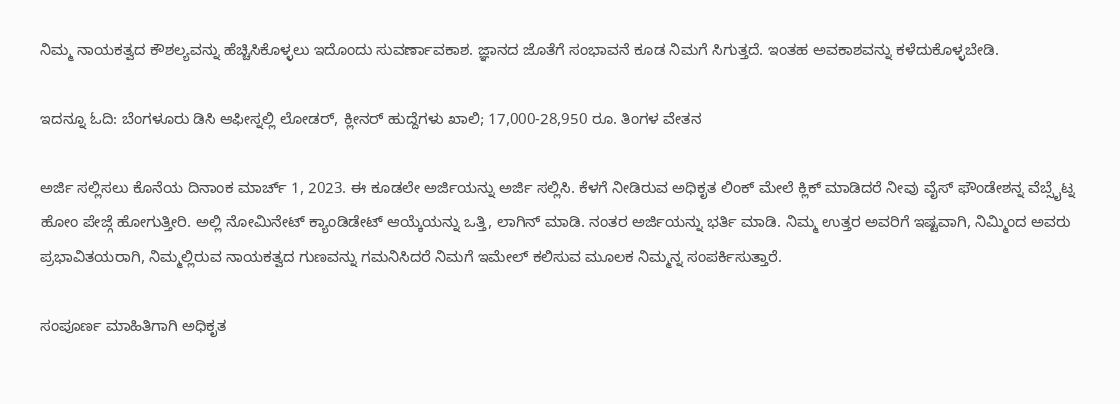ನಿಮ್ಮ ನಾಯಕತ್ವದ ಕೌಶಲ್ಯವನ್ನು ಹೆಚ್ಚಿಸಿಕೊಳ್ಳಲು ಇದೊಂದು ಸುವರ್ಣಾವಕಾಶ. ಜ್ಞಾನದ ಜೊತೆಗೆ ಸಂಭಾವನೆ ಕೂಡ ನಿಮಗೆ ಸಿಗುತ್ತದೆ. ಇಂತಹ ಅವಕಾಶವನ್ನು ಕಳೆದುಕೊಳ್ಳಬೇಡಿ.

ಇದನ್ನೂ ಓದಿ: ಬೆಂಗಳೂರು ಡಿಸಿ ಆಫೀಸ್ನಲ್ಲಿ ಲೋಡರ್, ಕ್ಲೀನರ್ ಹುದ್ದೆಗಳು ಖಾಲಿ; 17,000-28,950 ರೂ. ತಿಂಗಳ ವೇತನ

ಅರ್ಜಿ ಸಲ್ಲಿಸಲು ಕೊನೆಯ ದಿನಾಂಕ ಮಾರ್ಚ್ 1, 2023. ಈ ಕೂಡಲೇ ಅರ್ಜಿಯನ್ನು ಅರ್ಜಿ ಸಲ್ಲಿಸಿ. ಕೆಳಗೆ ನೀಡಿರುವ ಅಧಿಕೃತ ಲಿಂಕ್ ಮೇಲೆ ಕ್ಲಿಕ್ ಮಾಡಿದರೆ ನೀವು ವೈಸ್ ಫೌಂಡೇಶನ್ನ ವೆಬ್ಸೈಟ್ನ ಹೋಂ ಪೇಜ್ಗೆ ಹೋಗುತ್ತೀರಿ. ಅಲ್ಲಿ ನೋಮಿನೇಟ್ ಕ್ಯಾಂಡಿಡೇಟ್ ಆಯ್ಕೆಯನ್ನು ಒತ್ತಿ, ಲಾಗಿನ್ ಮಾಡಿ. ನಂತರ ಅರ್ಜಿಯನ್ನು ಭರ್ತಿ ಮಾಡಿ. ನಿಮ್ಮ ಉತ್ತರ ಅವರಿಗೆ ಇಷ್ಟವಾಗಿ, ನಿಮ್ಮಿಂದ ಅವರು ಪ್ರಭಾವಿತಯರಾಗಿ, ನಿಮ್ಮಲ್ಲಿರುವ ನಾಯಕತ್ವದ ಗುಣವನ್ನು ಗಮನಿಸಿದರೆ ನಿಮಗೆ ಇಮೇಲ್ ಕಲಿಸುವ ಮೂಲಕ ನಿಮ್ಮನ್ನ ಸಂಪರ್ಕಿಸುತ್ತಾರೆ.

ಸಂಪೂರ್ಣ ಮಾಹಿತಿಗಾಗಿ ಅಧಿಕೃತ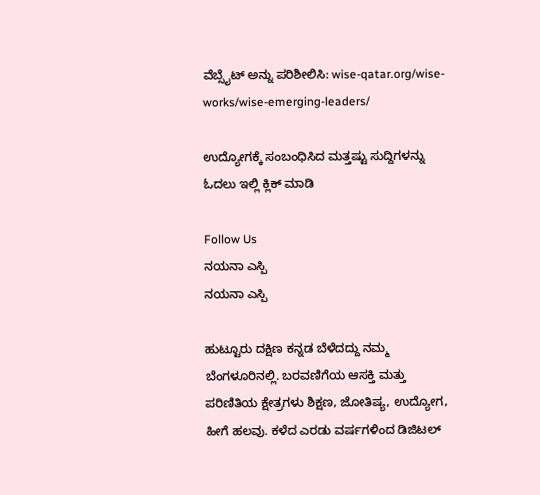ವೆಬ್ಸೈಟ್ ಅನ್ನು ಪರಿಶೀಲಿಸಿ: wise-qatar.org/wise-works/wise-emerging-leaders/

ಉದ್ಯೋಗಕ್ಕೆ ಸಂಬಂಧಿಸಿದ ಮತ್ತಷ್ಟು ಸುದ್ದಿಗಳನ್ನು ಓದಲು ಇಲ್ಲಿ ಕ್ಲಿಕ್ ಮಾಡಿ

Follow Us
ನಯನಾ ಎಸ್ಪಿ
ನಯನಾ ಎಸ್ಪಿ

ಹುಟ್ಟೂರು ದಕ್ಷಿಣ ಕನ್ನಡ ಬೆಳೆದದ್ದು ನಮ್ಮ ಬೆಂಗಳೂರಿನಲ್ಲಿ. ಬರವಣಿಗೆಯ ಆಸಕ್ತಿ ಮತ್ತು ಪರಿಣಿತಿಯ ಕ್ಷೇತ್ರಗಳು ಶಿಕ್ಷಣ, ಜೋತಿಷ್ಯ, ಉದ್ಯೋಗ, ಹೀಗೆ ಹಲವು. ಕಳೆದ ಎರಡು ವರ್ಷಗಳಿಂದ ಡಿಜಿಟಲ್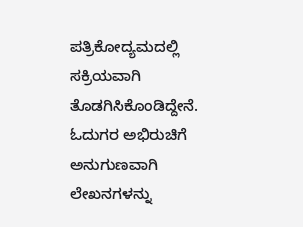ಪತ್ರಿಕೋದ್ಯಮದಲ್ಲಿ ಸಕ್ರಿಯವಾಗಿ ತೊಡಗಿಸಿಕೊಂಡಿದ್ದೇನೆ. ಓದುಗರ ಅಭಿರುಚಿಗೆ ಅನುಗುಣವಾಗಿ ಲೇಖನಗಳನ್ನು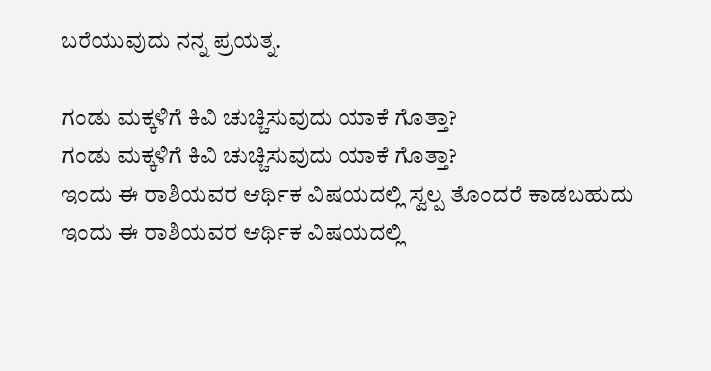ಬರೆಯುವುದು ನನ್ನ ಪ್ರಯತ್ನ.

ಗಂಡು ಮಕ್ಕಳಿಗೆ ಕಿವಿ ಚುಚ್ಚಿಸುವುದು ಯಾಕೆ ಗೊತ್ತಾ?
ಗಂಡು ಮಕ್ಕಳಿಗೆ ಕಿವಿ ಚುಚ್ಚಿಸುವುದು ಯಾಕೆ ಗೊತ್ತಾ?
ಇಂದು ಈ ರಾಶಿಯವರ ಆರ್ಥಿಕ ವಿಷಯದಲ್ಲಿ ಸ್ವಲ್ಪ ತೊಂದರೆ ಕಾಡಬಹುದು
ಇಂದು ಈ ರಾಶಿಯವರ ಆರ್ಥಿಕ ವಿಷಯದಲ್ಲಿ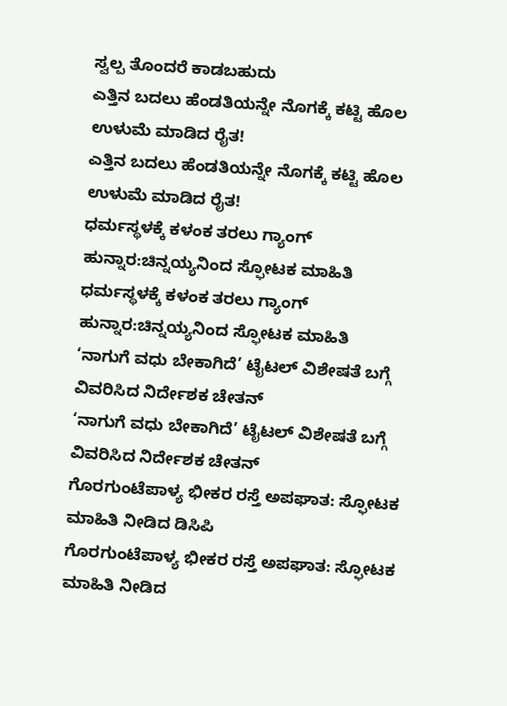ಸ್ವಲ್ಪ ತೊಂದರೆ ಕಾಡಬಹುದು
ಎತ್ತಿನ ಬದಲು ಹೆಂಡತಿಯನ್ನೇ ನೊಗಕ್ಕೆ ಕಟ್ಟಿ ಹೊಲ ಉಳುಮೆ ಮಾಡಿದ ರೈತ!
ಎತ್ತಿನ ಬದಲು ಹೆಂಡತಿಯನ್ನೇ ನೊಗಕ್ಕೆ ಕಟ್ಟಿ ಹೊಲ ಉಳುಮೆ ಮಾಡಿದ ರೈತ!
ಧರ್ಮಸ್ಥಳಕ್ಕೆ ಕಳಂಕ ತರಲು ಗ್ಯಾಂಗ್ ಹುನ್ನಾರ:ಚಿನ್ನಯ್ಯನಿಂದ ಸ್ಫೋಟಕ ಮಾಹಿತಿ
ಧರ್ಮಸ್ಥಳಕ್ಕೆ ಕಳಂಕ ತರಲು ಗ್ಯಾಂಗ್ ಹುನ್ನಾರ:ಚಿನ್ನಯ್ಯನಿಂದ ಸ್ಫೋಟಕ ಮಾಹಿತಿ
‘ನಾಗುಗೆ ವಧು ಬೇಕಾಗಿದೆ’ ಟೈಟಲ್ ವಿಶೇಷತೆ ಬಗ್ಗೆ ವಿವರಿಸಿದ ನಿರ್ದೇಶಕ ಚೇತನ್
‘ನಾಗುಗೆ ವಧು ಬೇಕಾಗಿದೆ’ ಟೈಟಲ್ ವಿಶೇಷತೆ ಬಗ್ಗೆ ವಿವರಿಸಿದ ನಿರ್ದೇಶಕ ಚೇತನ್
ಗೊರಗುಂಟೆಪಾಳ್ಯ ಭೀಕರ ರಸ್ತೆ ಅಪಘಾತ: ಸ್ಫೋಟಕ ಮಾಹಿತಿ ನೀಡಿದ ಡಿಸಿಪಿ
ಗೊರಗುಂಟೆಪಾಳ್ಯ ಭೀಕರ ರಸ್ತೆ ಅಪಘಾತ: ಸ್ಫೋಟಕ ಮಾಹಿತಿ ನೀಡಿದ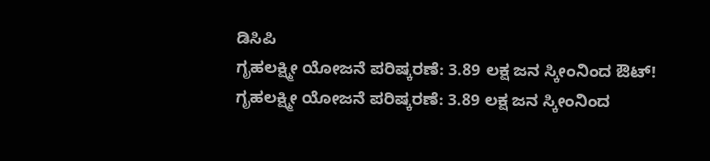ಡಿಸಿಪಿ
ಗೃಹಲಕ್ಷ್ಮೀ ಯೋಜನೆ ಪರಿಷ್ಕರಣೆ: 3.89 ಲಕ್ಷ ಜನ ಸ್ಕೀಂನಿಂದ ಔಟ್!
ಗೃಹಲಕ್ಷ್ಮೀ ಯೋಜನೆ ಪರಿಷ್ಕರಣೆ: 3.89 ಲಕ್ಷ ಜನ ಸ್ಕೀಂನಿಂದ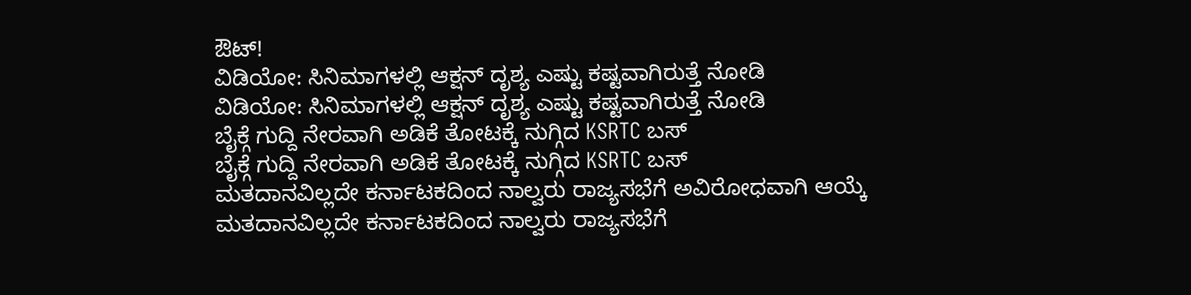ಔಟ್!
ವಿಡಿಯೋ: ಸಿನಿಮಾಗಳಲ್ಲಿ ಆಕ್ಷನ್ ದೃಶ್ಯ ಎಷ್ಟು ಕಷ್ಟವಾಗಿರುತ್ತೆ ನೋಡಿ
ವಿಡಿಯೋ: ಸಿನಿಮಾಗಳಲ್ಲಿ ಆಕ್ಷನ್ ದೃಶ್ಯ ಎಷ್ಟು ಕಷ್ಟವಾಗಿರುತ್ತೆ ನೋಡಿ
ಬೈಕ್ಗೆ ಗುದ್ದಿ ನೇರವಾಗಿ ಅಡಿಕೆ ತೋಟಕ್ಕೆ ನುಗ್ಗಿದ KSRTC ಬಸ್
ಬೈಕ್ಗೆ ಗುದ್ದಿ ನೇರವಾಗಿ ಅಡಿಕೆ ತೋಟಕ್ಕೆ ನುಗ್ಗಿದ KSRTC ಬಸ್
ಮತದಾನವಿಲ್ಲದೇ ಕರ್ನಾಟಕದಿಂದ ನಾಲ್ವರು ರಾಜ್ಯಸಭೆಗೆ ಅವಿರೋಧವಾಗಿ ಆಯ್ಕೆ
ಮತದಾನವಿಲ್ಲದೇ ಕರ್ನಾಟಕದಿಂದ ನಾಲ್ವರು ರಾಜ್ಯಸಭೆಗೆ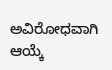ಅವಿರೋಧವಾಗಿ ಆಯ್ಕೆ